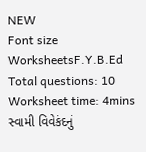NEW
Font size
WorksheetsF.Y.B.Ed
Total questions: 10
Worksheet time: 4mins
સ્વામી વિવેકંદનું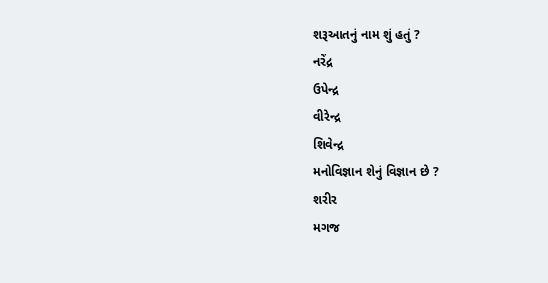શરૂઆતનું નામ શું હતું ?
નરેંદ્ર
ઉપેન્દ્ર
વીરેન્દ્ર
શિવેન્દ્ર
મનોવિજ્ઞાન શેનું વિજ્ઞાન છે ?
શરીર
મગજ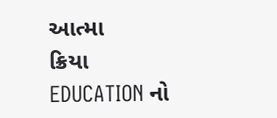આત્મા
ક્રિયા
EDUCATION નો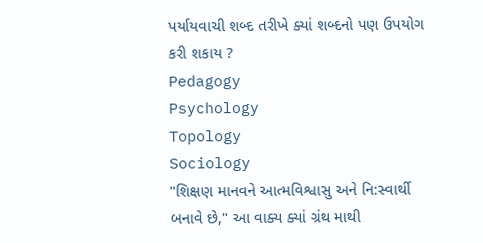પર્યાયવાચી શબ્દ તરીખે ક્યાં શબ્દનો પણ ઉપયોગ કરી શકાય ?
Pedagogy
Psychology
Topology
Sociology
"શિક્ષણ માનવને આત્મવિશ્વાસુ અને નિ:સ્વાર્થી બનાવે છે," આ વાક્ય ક્યાં ગ્રંથ માથી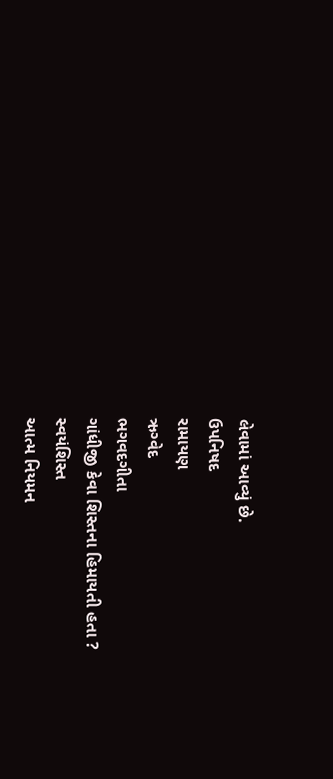લેવામાં આવ્યું છે.
ઉપનિષદ
રામાયણ
ઋગ્વેદ
ભગવદગીતા
ગાંધીજી કેવા શિસ્તના હિમાયતી હતા ?
સ્વયંશિસ્ત
આત્મ નિયમન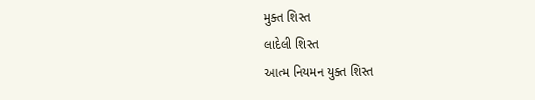મુક્ત શિસ્ત
લાદેલી શિસ્ત
આત્મ નિયમન યુક્ત શિસ્ત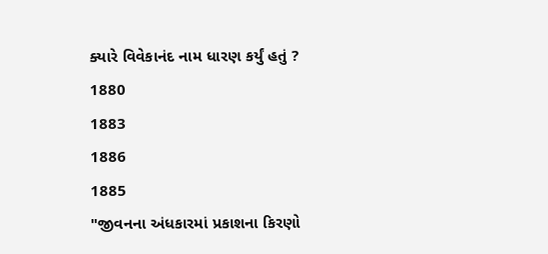ક્યારે વિવેકાનંદ નામ ધારણ કર્યું હતું ?
1880
1883
1886
1885
"જીવનના અંધકારમાં પ્રકાશના કિરણો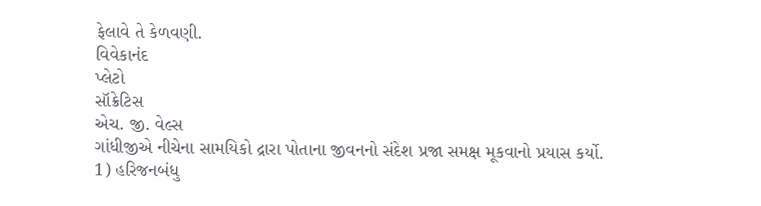ફેલાવે તે કેળવણી.
વિવેકાનંદ
પ્લેટો
સૉક્રેટિસ
એચ. જી. વેલ્સ
ગાંધીજીએ નીચેના સામયિકો દ્રારા પોતાના જીવનનો સંદેશ પ્રજા સમક્ષ મૂકવાનો પ્રયાસ કર્યો.
1) હરિજનબંધુ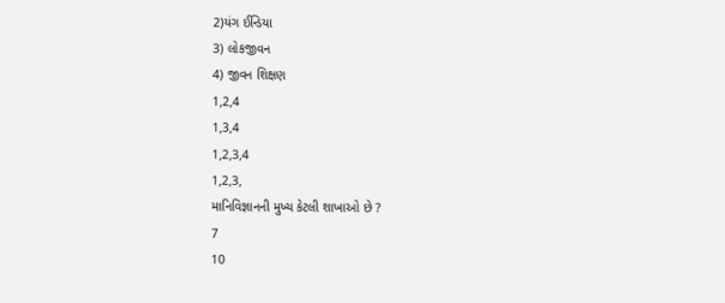2)યંગ ઈન્ડિયા
3) લોકજીવન
4) જીવન શિક્ષણ
1,2,4
1,3,4
1,2,3,4
1,2,3,
માનિવિજ્ઞાનની મુખ્ય કેટલી શાખાઓ છે ?
7
10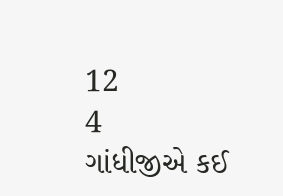12
4
ગાંધીજીએ કઈ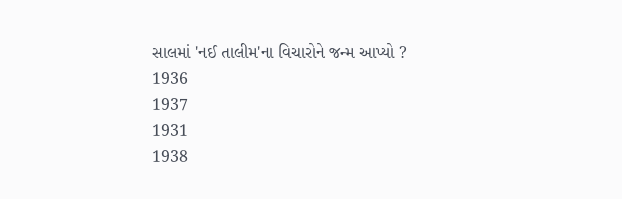સાલમાં 'નઈ તાલીમ'ના વિચારોને જન્મ આપ્યો ?
1936
1937
1931
1938